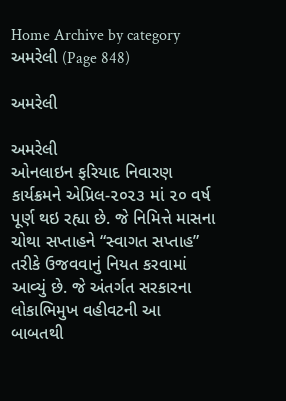Home Archive by category અમરેલી (Page 848)

અમરેલી

અમરેલી
ઓનલાઇન ફરિયાદ નિવારણ કાર્યક્રમને એપ્રિલ-૨૦૨૩ માં ૨૦ વર્ષ પૂર્ણ થઇ રહ્યા છે. જે નિમિત્તે માસના ચોથા સપ્તાહને “સ્વાગત સપ્તાહ” તરીકે ઉજવવાનું નિયત કરવામાં આવ્યું છે. જે અંતર્ગત સરકારના લોકાભિમુખ વહીવટની આ બાબતથી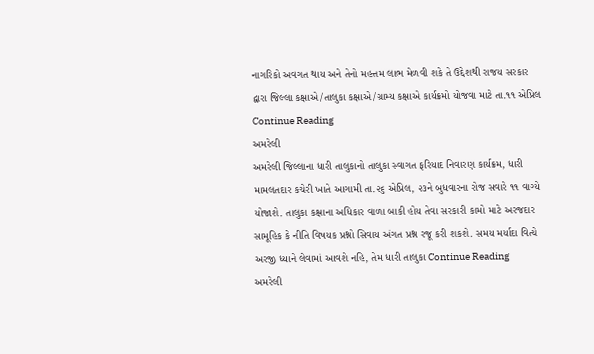નાગરિકો અવગત થાય અને તેનો મહત્તમ લાભ મેળવી શકે તે ઉદ્દેશથી રાજય સરકાર દ્વારા જિલ્લા કક્ષાએ/તાલુકા કક્ષાએ/ગ્રામ્ય કક્ષાએ કાર્યક્રમો યોજવા માટે તા.૧૧ એપ્રિલ Continue Reading
અમરેલી
અમરેલી જિલ્લાના ધારી તાલુકાનો તાલુકા સ્વાગત ફરિયાદ નિવારણ કાર્યક્રમ, ધારી મામલતદાર કચેરી ખાતે આગામી તા.૨૬ એપ્રિલ, ૨૩ને બુધવારના રોજ સવારે ૧૧ વાગ્યે યોજાશે. તાલુકા કક્ષાના અધિકાર વાળા બાકી હોય તેવા સરકારી કામો માટે અરજદાર સામૂહિક કે નીતિ વિષયક પ્રશ્નો સિવાય અંગત પ્રશ્ન રજૂ કરી શકશે. સમય મર્યાદા વિત્યે અરજી ધ્યાને લેવામાં આવશે નહિ, તેમ ધારી તાલુકા Continue Reading
અમરેલી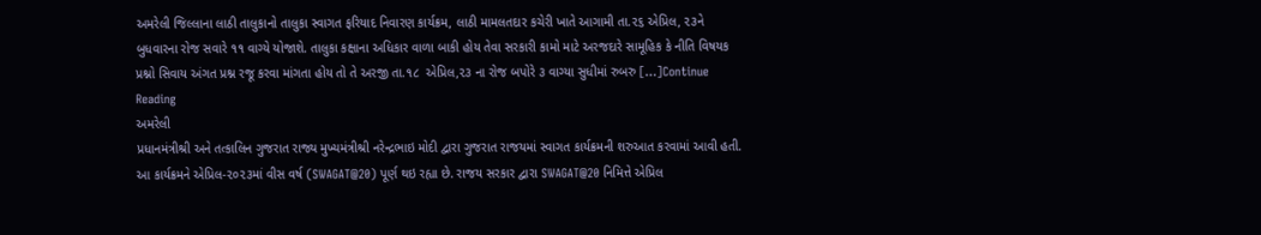અમરેલી જિલ્લાના લાઠી તાલુકાનો તાલુકા સ્વાગત ફરિયાદ નિવારણ કાર્યક્રમ, લાઠી મામલતદાર કચેરી ખાતે આગામી તા.૨૬ એપ્રિલ, ૨૩ને બુધવારના રોજ સવારે ૧૧ વાગ્યે યોજાશે. તાલુકા કક્ષાના અધિકાર વાળા બાકી હોય તેવા સરકારી કામો માટે અરજદારે સામૂહિક કે નીતિ વિષયક પ્રશ્નો સિવાય અંગત પ્રશ્ન રજૂ કરવા માંગતા હોય તો તે અરજી તા.૧૮  એપ્રિલ,૨૩ ના રોજ બપોરે ૩ વાગ્યા સુધીમાં રુબરુ […]Continue Reading
અમરેલી
પ્રધાનમંત્રીશ્રી અને તત્કાલિન ગુજરાત રાજ્ય મુખ્યમંત્રીશ્રી નરેન્દ્રભાઇ મોદી દ્વારા ગુજરાત રાજયમાં સ્વાગત કાર્યક્રમની શરુઆત કરવામાં આવી હતી. આ કાર્યક્રમને એપ્રિલ-૨૦૨૩માં વીસ વર્ષ (SWAGAT@20) પૂર્ણ થઇ રહ્યા છે. રાજય સરકાર દ્વારા SWAGAT@20 નિમિત્તે એપ્રિલ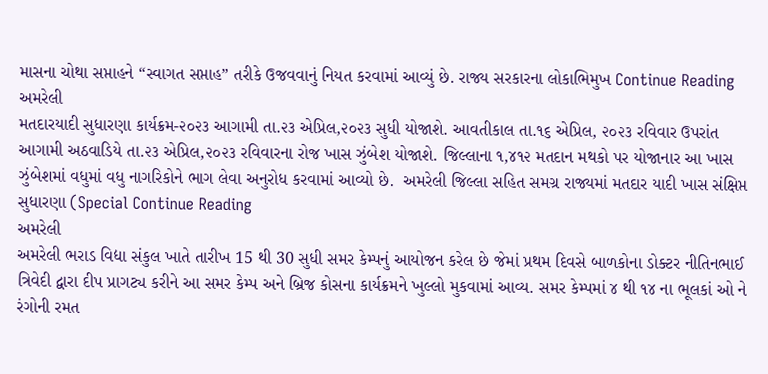માસના ચોથા સપ્તાહને “સ્વાગત સપ્તાહ” તરીકે ઉજવવાનું નિયત કરવામાં આવ્યું છે. રાજ્ય સરકારના લોકાભિમુખ Continue Reading
અમરેલી
મતદારયાદી સુધારણા કાર્યક્રમ-૨૦૨૩ આગામી તા.૨૩ એપ્રિલ,૨૦૨૩ સુધી યોજાશે. આવતીકાલ તા.૧૬ એપ્રિલ, ૨૦૨૩ રવિવાર ઉપરાંત આગામી અઠવાડિયે તા.૨૩ એપ્રિલ,૨૦૨૩ રવિવારના રોજ ખાસ ઝુંબેશ યોજાશે. જિલ્લાના ૧,૪૧૨ મતદાન મથકો પર યોજાનાર આ ખાસ ઝુંબેશમાં વધુમાં વધુ નાગરિકોને ભાગ લેવા અનુરોધ કરવામાં આવ્યો છે.  અમરેલી જિલ્લા સહિત સમગ્ર રાજ્યમાં મતદાર યાદી ખાસ સંક્ષિપ્ત સુધારણા (Special Continue Reading
અમરેલી
અમરેલી ભરાડ વિદ્યા સંકુલ ખાતે તારીખ 15 થી 30 સુધી સમર કેમ્પનું આયોજન કરેલ છે જેમાં પ્રથમ દિવસે બાળકોના ડોક્ટર નીતિનભાઈ ત્રિવેદી દ્વારા દીપ પ્રાગટ્ય કરીને આ સમર કેમ્પ અને બ્રિજ કોસના કાર્યક્રમને ખુલ્લો મુકવામાં આવ્ય. સમર કેમ્પમાં ૪ થી ૧૪ ના ભૂલકાં ઓ ને રંગોની રમત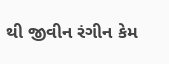થી જીવીન રંગીન કેમ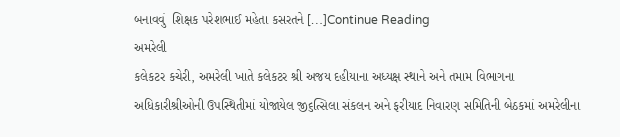બનાવવું  શિક્ષક પરેશભાઈ મહેતા કસરતને […]Continue Reading
અમરેલી
કલેકટર કચેરી, અમરેલી ખાતે કલેકટર શ્રી અજય દહીયાના અધ્યક્ષ સ્થાને અને તમામ વિભાગના અધિકારીશ્રીઓની ઉપસ્થિતીમાં યોજાયેલ જી૬ત્સિલા સંકલન અને ફરીયાદ નિવારણ સમિતિની બેઠકમાં અમરેલીના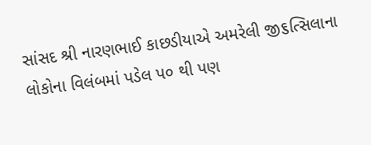સાંસદ શ્રી નારણભાઈ કાછડીયાએ અમરેલી જી૬ત્સિલાના લોકોના વિલંબમાં પડેલ પ૦ થી પણ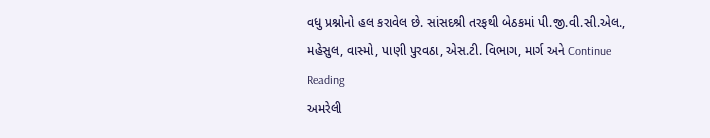વધુ પ્રશ્નોનો હલ કરાવેલ છે. સાંસદશ્રી તરફથી બેઠકમાં પી.જી.વી.સી.એલ., મહેસુલ, વાસ્મો, પાણી પુરવઠા, એસ.ટી. વિભાગ, માર્ગ અને Continue Reading
અમરેલી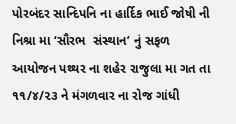પોરબંદર સાન્દિપનિ ના હાર્દિક ભાઈ જોષી ની નિશ્રા મા ‘સૌરભ  સંસ્થાન’ નું સફળ આયોજન પથ્થર ના શહેર રાજુલા મા ગત તા ૧૧/૪/૨૩ ને મંગળવાર ના રોજ ગાંધી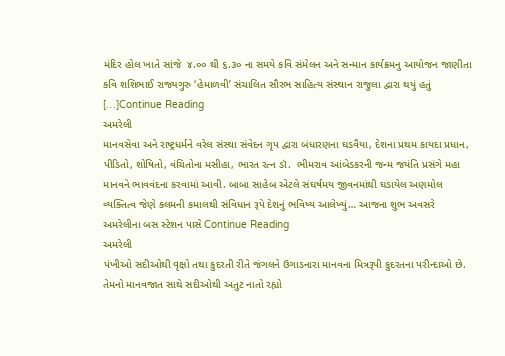મંદિર હોલ ખાતે સાંજે  ૪.૦૦ થી ૬.૩૦ ના સમયે કવિ સંમેલન અને સન્માન કાર્યક્રમનુ આયોજન જાણીતા કવિ શશિભાઈ રાજ્યગુરુ ‘હેમાળવી’ સંચાલિત સૌરભ સાહિત્ય સંસ્થાન રાજુલા દ્વારા થયું હતું […]Continue Reading
અમરેલી
માનવસેવા અને રાષ્ટ્રધર્મને વરેલ સંસ્થા સંવેદન ગૃપ દ્વારા બંધારણના ઘડવૈયા, દેશના પ્રથમ કાયદા પ્રધાન, પીડિતો, શોષિતો, વંચિતોના મસીહા, ભારત રત્ન ડૉ.  ભીમરાવ આંબેડકરની જન્મ જયંતિ પ્રસંગે મહા માનવને ભાવવંદના કરવામાં આવી. બાબા સાહેબ એટલે સંઘર્ષમય જીવનમાંથી ઘડાયેલ અણમોલ વ્યક્તિત્વ જેણે કલમની કમાલથી સંવિધાન રૂપે દેશનું ભવિષ્ય આલેખ્યું… આજના શુભ અવસરે અમરેલીના બસ સ્ટેશન પાસે Continue Reading
અમરેલી
પંખીઓ સદીઓથી વૃક્ષો તથા કુદરતી રીતે જંગલને ઉગાડનારા માનવના મિત્રરૂપી કુદરતના પરીન્દાઓ છે. તેમનો માનવજાત સાથે સદીઓથી અતુટ નાતો રહ્યો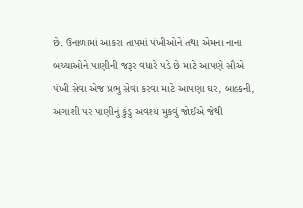છે. ઉનાળામાં આકરા તાપમાં પંખીઓને તથા એમના નાના બચ્ચાઓને પાણીની જરૂર વધારે પડે છે માટે આપણે સૌએ પંખી સેવા એજ પ્રભુ સેવા કરવા માટે આપણા ઘર, બાલ્કની, અગાશી પર પાણીનું કુંડુ અવશ્ય મુકવું જોઈએ જેથી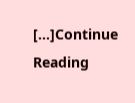[…]Continue Reading